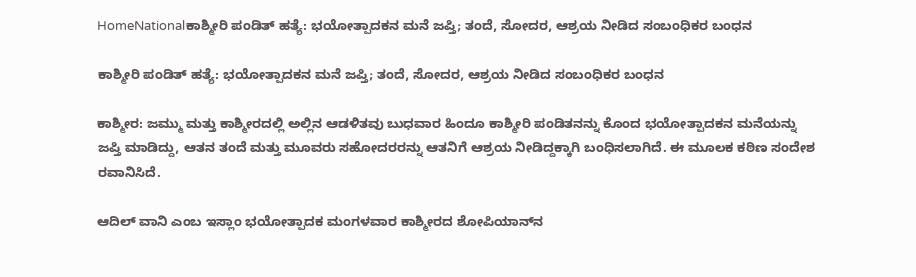HomeNationalಕಾಶ್ಮೀರಿ ಪಂಡಿತ್ ಹತ್ಯೆ: ಭಯೋತ್ಪಾದಕನ ಮನೆ ಜಪ್ತಿ; ತಂದೆ, ಸೋದರ, ಆಶ್ರಯ ನೀಡಿದ ಸಂಬಂಧಿಕರ ಬಂಧನ

ಕಾಶ್ಮೀರಿ ಪಂಡಿತ್ ಹತ್ಯೆ: ಭಯೋತ್ಪಾದಕನ ಮನೆ ಜಪ್ತಿ; ತಂದೆ, ಸೋದರ, ಆಶ್ರಯ ನೀಡಿದ ಸಂಬಂಧಿಕರ ಬಂಧನ

ಕಾಶ್ಮೀರ: ಜಮ್ಮು ಮತ್ತು ಕಾಶ್ಮೀರದಲ್ಲಿ ಅಲ್ಲಿನ ಆಡಳಿತವು ಬುಧವಾರ ಹಿಂದೂ ಕಾಶ್ಮೀರಿ ಪಂಡಿತನನ್ನು ಕೊಂದ ಭಯೋತ್ಪಾದಕನ ಮನೆಯನ್ನು ಜಪ್ತಿ ಮಾಡಿದ್ದು, ಆತನ ತಂದೆ ಮತ್ತು ಮೂವರು ಸಹೋದರರನ್ನು ಆತನಿಗೆ ಆಶ್ರಯ ನೀಡಿದ್ದಕ್ಕಾಗಿ ಬಂಧಿಸಲಾಗಿದೆ. ಈ ಮೂಲಕ ಕಠಿಣ ಸಂದೇಶ ರವಾನಿಸಿದೆ.

ಆದಿಲ್ ವಾನಿ ಎಂಬ ಇಸ್ಲಾಂ ಭಯೋತ್ಪಾದಕ ಮಂಗಳವಾರ ಕಾಶ್ಮೀರದ ಶೋಪಿಯಾನ್‌ನ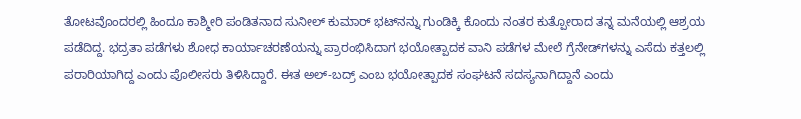ತೋಟವೊಂದರಲ್ಲಿ ಹಿಂದೂ ಕಾಶ್ಮೀರಿ ಪಂಡಿತನಾದ ಸುನೀಲ್ ಕುಮಾರ್ ಭಟ್‌ನನ್ನು ಗುಂಡಿಕ್ಕಿ ಕೊಂದು ನಂತರ ಕುತ್ಪೋರಾದ ತನ್ನ ಮನೆಯಲ್ಲಿ ಆಶ್ರಯ ಪಡೆದಿದ್ದ. ಭದ್ರತಾ ಪಡೆಗಳು ಶೋಧ ಕಾರ್ಯಾಚರಣೆಯನ್ನು ಪ್ರಾರಂಭಿಸಿದಾಗ ಭಯೋತ್ಪಾದಕ ವಾನಿ ಪಡೆಗಳ ಮೇಲೆ ಗ್ರೆನೇಡ್‌ಗಳನ್ನು ಎಸೆದು ಕತ್ತಲಲ್ಲಿ ಪರಾರಿಯಾಗಿದ್ದ ಎಂದು ಪೊಲೀಸರು ತಿಳಿಸಿದ್ದಾರೆ. ಈತ ಅಲ್-ಬದ್ರ್ ಎಂಬ ಭಯೋತ್ಪಾದಕ ಸಂಘಟನೆ ಸದಸ್ಯನಾಗಿದ್ದಾನೆ ಎಂದು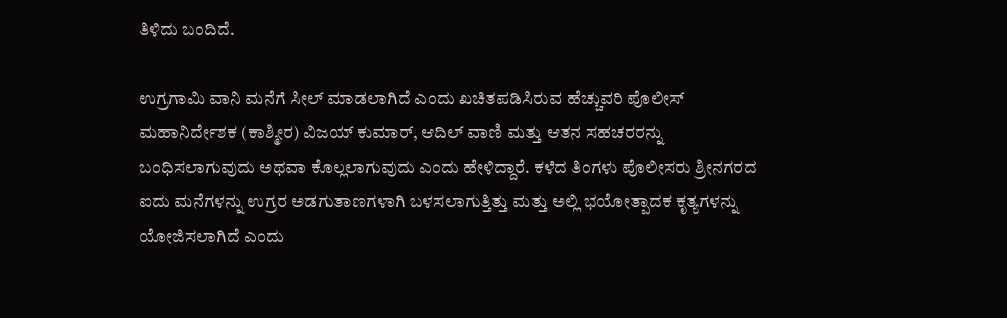ತಿಳಿದು ಬಂದಿದೆ.

ಉಗ್ರಗಾಮಿ ವಾನಿ ಮನೆಗೆ ಸೀಲ್ ಮಾಡಲಾಗಿದೆ ಎಂದು ಖಚಿತಪಡಿಸಿರುವ ಹೆಚ್ಚುವರಿ ಪೊಲೀಸ್ ಮಹಾನಿರ್ದೇಶಕ (ಕಾಶ್ಮೀರ) ವಿಜಯ್ ಕುಮಾರ್, ಆದಿಲ್ ವಾಣಿ ಮತ್ತು ಆತನ ಸಹಚರರನ್ನು ಬಂಧಿಸಲಾಗುವುದು ಅಥವಾ ಕೊಲ್ಲಲಾಗುವುದು ಎಂದು ಹೇಳಿದ್ದಾರೆ. ಕಳೆದ ತಿಂಗಳು ಪೊಲೀಸರು ಶ್ರೀನಗರದ ಐದು ಮನೆಗಳನ್ನು ಉಗ್ರರ ಅಡಗುತಾಣಗಳಾಗಿ ಬಳಸಲಾಗುತ್ತಿತ್ತು ಮತ್ತು ಅಲ್ಲಿ ಭಯೋತ್ಪಾದಕ ಕೃತ್ಯಗಳನ್ನು ಯೋಜಿಸಲಾಗಿದೆ ಎಂದು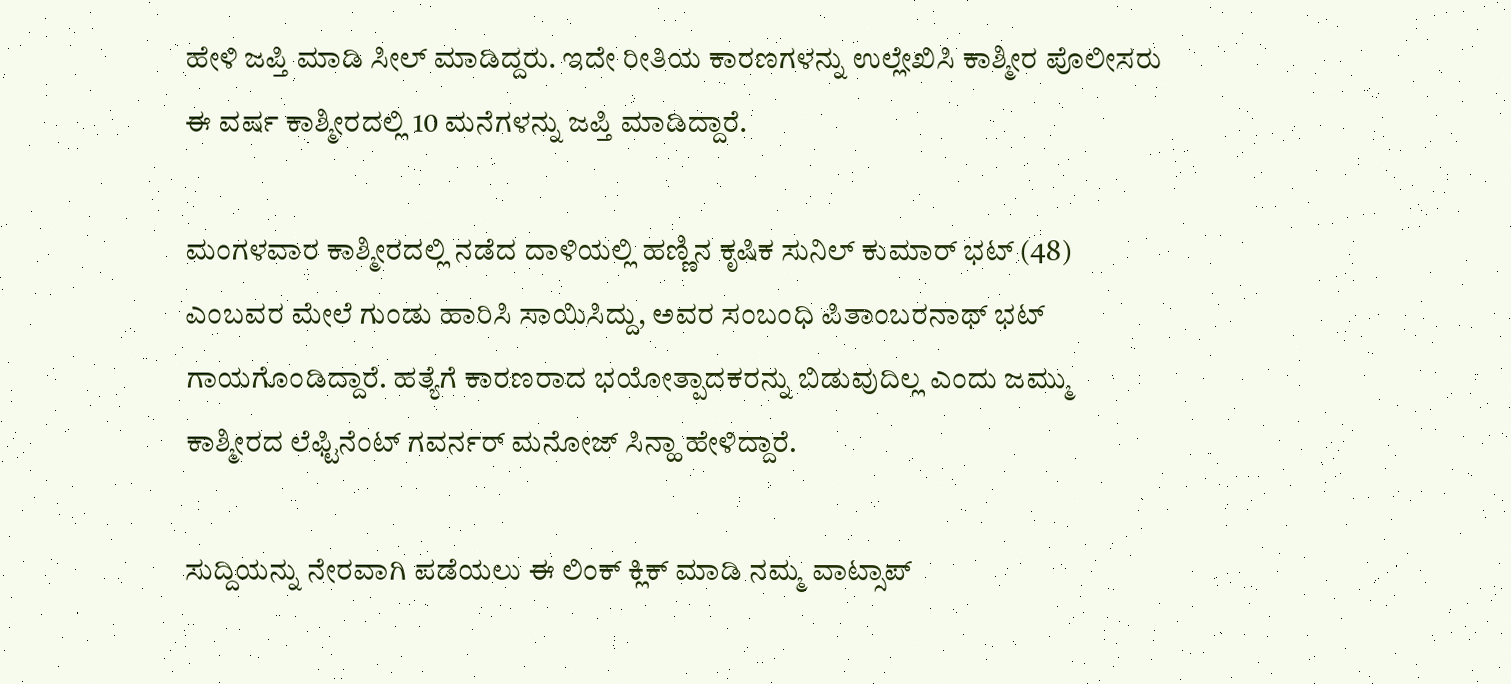ಹೇಳಿ ಜಪ್ತಿ ಮಾಡಿ ಸೀಲ್ ಮಾಡಿದ್ದರು. ಇದೇ ರೀತಿಯ ಕಾರಣಗಳನ್ನು ಉಲ್ಲೇಖಿಸಿ ಕಾಶ್ಮೀರ ಪೊಲೀಸರು ಈ ವರ್ಷ ಕಾಶ್ಮೀರದಲ್ಲಿ 10 ಮನೆಗಳನ್ನು ಜಪ್ತಿ ಮಾಡಿದ್ದಾರೆ.

ಮಂಗಳವಾರ ಕಾಶ್ಮೀರದಲ್ಲಿ ನಡೆದ ದಾಳಿಯಲ್ಲಿ ಹಣ್ಣಿನ ಕೃಷಿಕ ಸುನಿಲ್ ಕುಮಾರ್ ಭಟ್ (48) ಎಂಬವರ ಮೇಲೆ ಗುಂಡು ಹಾರಿಸಿ ಸಾಯಿಸಿದ್ದು, ಅವರ ಸಂಬಂಧಿ ಪಿತಾಂಬರನಾಥ್ ಭಟ್ ಗಾಯಗೊಂಡಿದ್ದಾರೆ. ಹತ್ಯೆಗೆ ಕಾರಣರಾದ ಭಯೋತ್ಪಾದಕರನ್ನು ಬಿಡುವುದಿಲ್ಲ ಎಂದು ಜಮ್ಮು ಕಾಶ್ಮೀರದ ಲೆಫ್ಟಿನೆಂಟ್ ಗವರ್ನರ್ ಮನೋಜ್ ಸಿನ್ಹಾ ಹೇಳಿದ್ದಾರೆ.

ಸುದ್ದಿಯನ್ನು ನೇರವಾಗಿ ಪಡೆಯಲು ಈ ಲಿಂಕ್ ಕ್ಲಿಕ್ ಮಾಡಿ ನಮ್ಮ ವಾಟ್ಸಾಪ್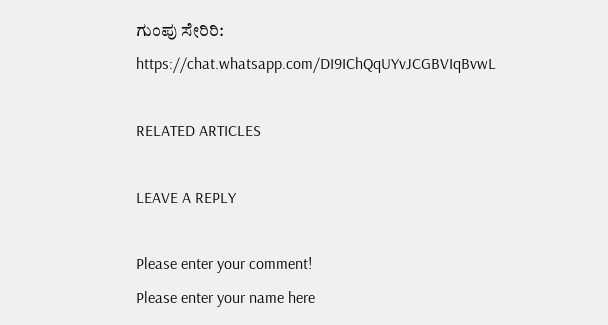ಗುಂಪು ಸೇರಿರಿ:
https://chat.whatsapp.com/DI9IChQqUYvJCGBVIqBvwL

RELATED ARTICLES

LEAVE A REPLY

Please enter your comment!
Please enter your name here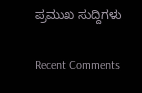ಪ್ರಮುಖ ಸುದ್ದಿಗಳು

Recent Comments